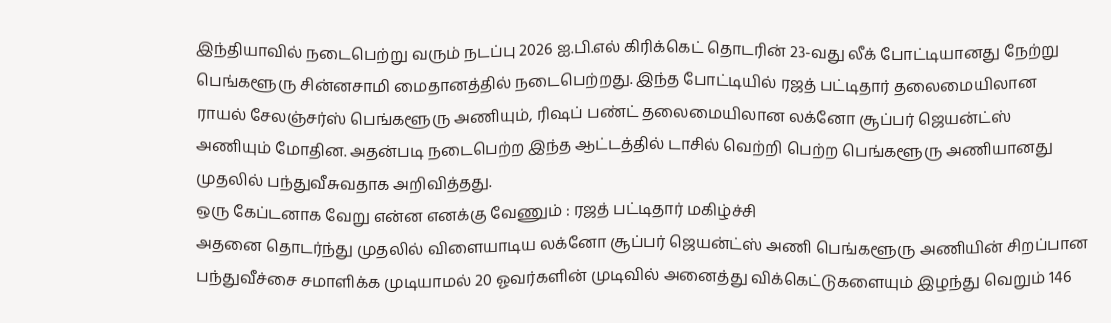இந்தியாவில் நடைபெற்று வரும் நடப்பு 2026 ஐ.பி.எல் கிரிக்கெட் தொடரின் 23-வது லீக் போட்டியானது நேற்று பெங்களூரு சின்னசாமி மைதானத்தில் நடைபெற்றது. இந்த போட்டியில் ரஜத் பட்டிதார் தலைமையிலான ராயல் சேலஞ்சர்ஸ் பெங்களூரு அணியும், ரிஷப் பண்ட் தலைமையிலான லக்னோ சூப்பர் ஜெயன்ட்ஸ் அணியும் மோதின. அதன்படி நடைபெற்ற இந்த ஆட்டத்தில் டாசில் வெற்றி பெற்ற பெங்களூரு அணியானது முதலில் பந்துவீசுவதாக அறிவித்தது.
ஒரு கேப்டனாக வேறு என்ன எனக்கு வேணும் : ரஜத் பட்டிதார் மகிழ்ச்சி
அதனை தொடர்ந்து முதலில் விளையாடிய லக்னோ சூப்பர் ஜெயன்ட்ஸ் அணி பெங்களூரு அணியின் சிறப்பான பந்துவீச்சை சமாளிக்க முடியாமல் 20 ஓவர்களின் முடிவில் அனைத்து விக்கெட்டுகளையும் இழந்து வெறும் 146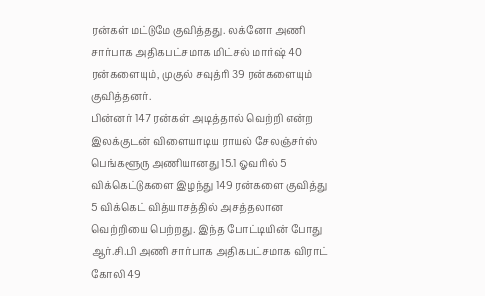ரன்கள் மட்டுமே குவித்தது. லக்னோ அணி சார்பாக அதிகபட்சமாக மிட்சல் மார்ஷ் 40 ரன்களையும், முகுல் சவுத்ரி 39 ரன்களையும் குவித்தனர்.
பின்னர் 147 ரன்கள் அடித்தால் வெற்றி என்ற இலக்குடன் விளையாடிய ராயல் சேலஞ்சர்ஸ் பெங்களூரு அணியானது 15.1 ஓவரில் 5 விக்கெட்டுகளை இழந்து 149 ரன்களை குவித்து 5 விக்கெட் வித்யாசத்தில் அசத்தலான வெற்றியை பெற்றது. இந்த போட்டியின் போது ஆர்.சி.பி அணி சார்பாக அதிகபட்சமாக விராட் கோலி 49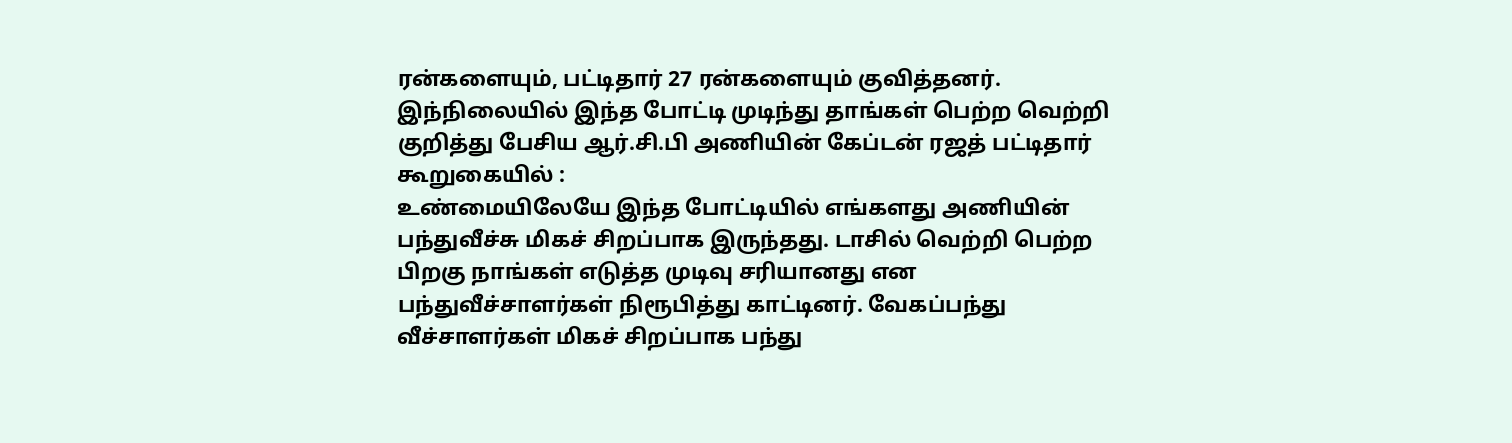ரன்களையும், பட்டிதார் 27 ரன்களையும் குவித்தனர். இந்நிலையில் இந்த போட்டி முடிந்து தாங்கள் பெற்ற வெற்றி குறித்து பேசிய ஆர்.சி.பி அணியின் கேப்டன் ரஜத் பட்டிதார் கூறுகையில் :
உண்மையிலேயே இந்த போட்டியில் எங்களது அணியின் பந்துவீச்சு மிகச் சிறப்பாக இருந்தது. டாசில் வெற்றி பெற்ற பிறகு நாங்கள் எடுத்த முடிவு சரியானது என பந்துவீச்சாளர்கள் நிரூபித்து காட்டினர். வேகப்பந்து வீச்சாளர்கள் மிகச் சிறப்பாக பந்து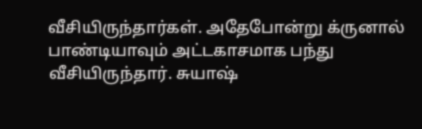வீசியிருந்தார்கள். அதேபோன்று க்ருனால் பாண்டியாவும் அட்டகாசமாக பந்து வீசியிருந்தார். சுயாஷ்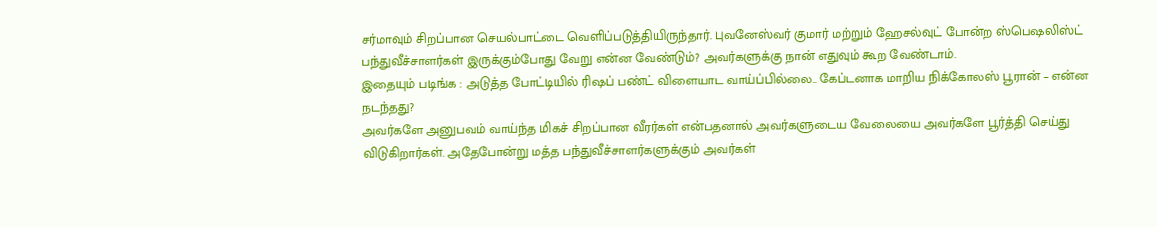சர்மாவும் சிறப்பான செயல்பாட்டை வெளிப்படுத்தியிருந்தார். புவனேஸ்வர் குமார் மற்றும் ஹேசல்வுட் போன்ற ஸ்பெஷலிஸ்ட் பந்துவீச்சாளர்கள் இருக்கும்போது வேறு என்ன வேண்டும்? அவர்களுக்கு நான் எதுவும் கூற வேண்டாம்.
இதையும் படிங்க : அடுத்த போட்டியில் ரிஷப் பண்ட் விளையாட வாய்ப்பில்லை.. கேப்டனாக மாறிய நிக்கோலஸ் பூரான் – என்ன நடந்தது?
அவர்களே அனுபவம் வாய்ந்த மிகச் சிறப்பான வீரர்கள் என்பதனால் அவர்களுடைய வேலையை அவர்களே பூர்த்தி செய்து விடுகிறார்கள். அதேபோன்று மத்த பந்துவீச்சாளர்களுக்கும் அவர்கள்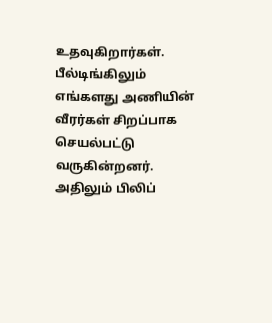உதவுகிறார்கள். பீல்டிங்கிலும் எங்களது அணியின் வீரர்கள் சிறப்பாக செயல்பட்டு வருகின்றனர். அதிலும் பிலிப்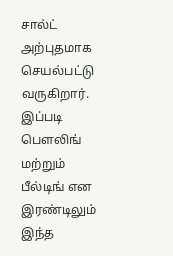சால்ட் அற்புதமாக செயல்பட்டு வருகிறார். இப்படி பௌலிங் மற்றும் பீல்டிங் என இரண்டிலும் இந்த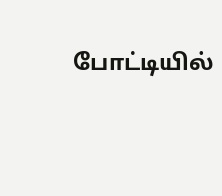போட்டியில்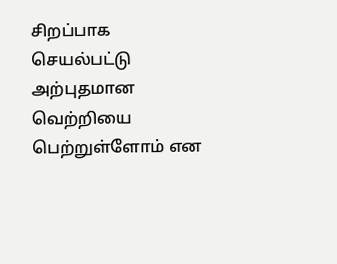சிறப்பாக செயல்பட்டு அற்புதமான வெற்றியை பெற்றுள்ளோம் என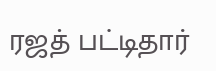ரஜத் பட்டிதார்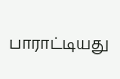பாராட்டியது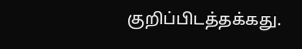குறிப்பிடத்தக்கது.